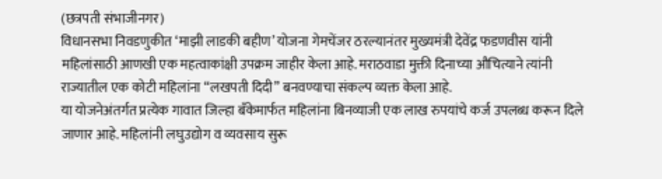(छत्रपती संभाजीनगर)
विधानसभा निवडणुकीत ‘माझी लाडकी बहीण’ योजना गेमचेंजर ठरल्यानंतर मुख्यमंत्री देवेंद्र फडणवीस यांनी महिलांसाठी आणखी एक महत्वाकांक्षी उपक्रम जाहीर केला आहे. मराठवाडा मुक्ती दिनाच्या औचित्याने त्यांनी राज्यातील एक कोटी महिलांना “लखपती दिदी” बनवण्याचा संकल्प व्यक्त केला आहे.
या योजनेअंतर्गत प्रत्येक गावात जिल्हा बँकेमार्फत महिलांना बिनव्याजी एक लाख रुपयांचे कर्ज उपलब्ध करून दिले जाणार आहे. महिलांनी लघुउद्योग व व्यवसाय सुरू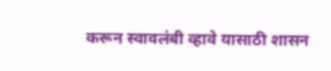करून स्वावलंबी व्हावे यासाठी शासन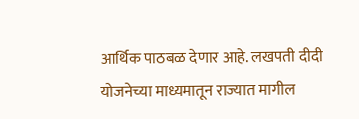आर्थिक पाठबळ देणार आहे. लखपती दीदी योजनेच्या माध्यमातून राज्यात मागील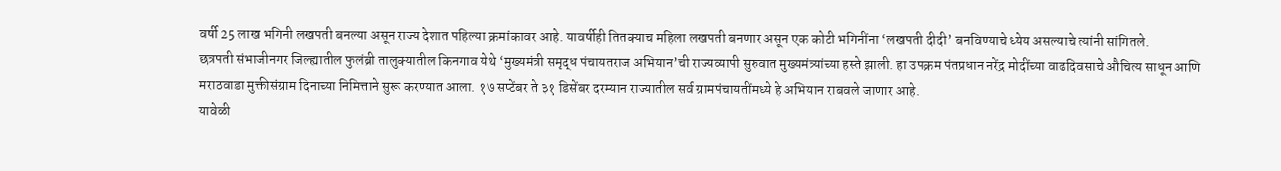वर्षी 25 लाख भगिनी लखपती बनल्या असून राज्य देशात पहिल्या क्रमांकावर आहे. यावर्षीही तितक्याच महिला लखपती बनणार असून एक कोटी भगिनींना ‘लखपती दीदी’ बनविण्याचे ध्येय असल्याचे त्यांनी सांगितले.
छत्रपती संभाजीनगर जिल्ह्यातील फुलंब्री तालुक्यातील किनगाव येथे ‘मुख्यमंत्री समृद्ध पंचायतराज अभियान’ची राज्यव्यापी सुरुवात मुख्यमंत्र्यांच्या हस्ते झाली. हा उपक्रम पंतप्रधान नरेंद्र मोदींच्या वाढदिवसाचे औचित्य साधून आणि मराठवाडा मुक्तीसंग्राम दिनाच्या निमित्ताने सुरू करण्यात आला. १७ सप्टेंबर ते ३१ डिसेंबर दरम्यान राज्यातील सर्व ग्रामपंचायतींमध्ये हे अभियान राबवले जाणार आहे.
यावेळी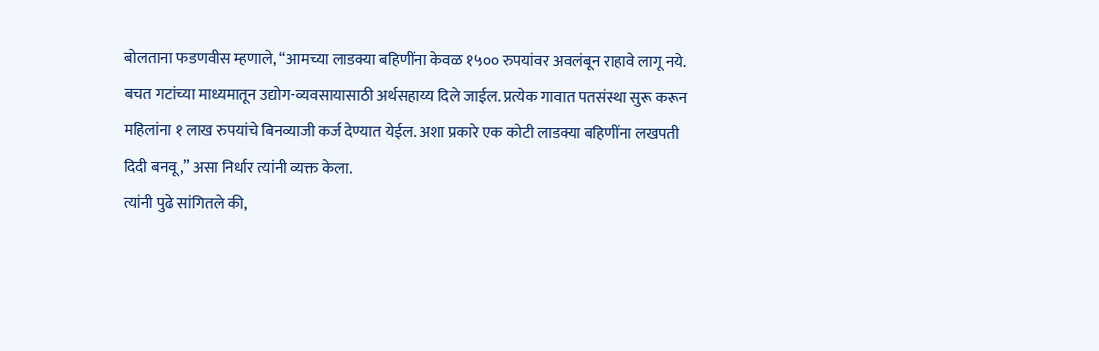बोलताना फडणवीस म्हणाले, “आमच्या लाडक्या बहिणींना केवळ १५०० रुपयांवर अवलंबून राहावे लागू नये. बचत गटांच्या माध्यमातून उद्योग-व्यवसायासाठी अर्थसहाय्य दिले जाईल. प्रत्येक गावात पतसंस्था सुरू करून महिलांना १ लाख रुपयांचे बिनव्याजी कर्ज देण्यात येईल. अशा प्रकारे एक कोटी लाडक्या बहिणींना लखपती दिदी बनवू,” असा निर्धार त्यांनी व्यक्त केला.
त्यांनी पुढे सांगितले की,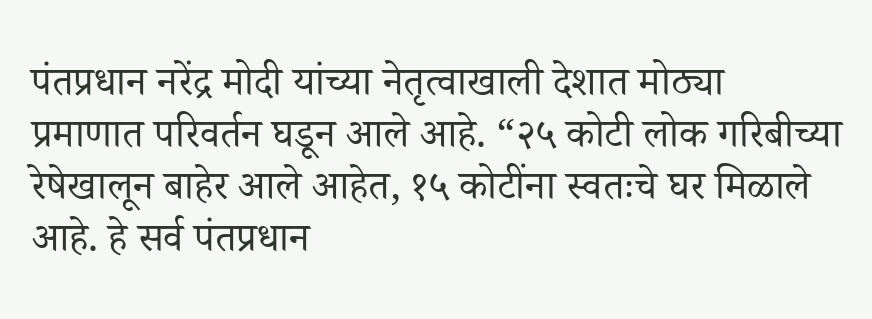पंतप्रधान नरेंद्र मोदी यांच्या नेतृत्वाखाली देशात मोठ्या प्रमाणात परिवर्तन घडून आले आहे. “२५ कोटी लोक गरिबीच्या रेषेखालून बाहेर आले आहेत, १५ कोटींना स्वतःचे घर मिळाले आहे. हे सर्व पंतप्रधान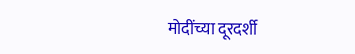मोदींच्या दूरदर्शी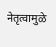नेतृत्वामुळे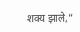शक्य झाले,”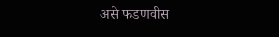असे फडणवीस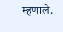म्हणाले.